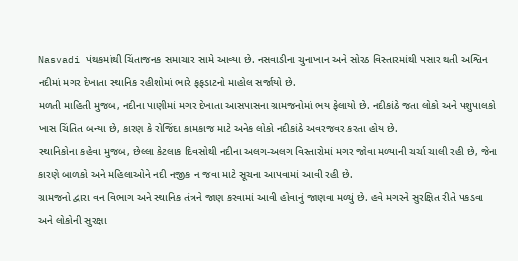Nasvadi પંથકમાંથી ચિંતાજનક સમાચાર સામે આવ્યા છે. નસવાડીના ચુનાખાન અને સોરઠ વિસ્તારમાંથી પસાર થતી અશ્વિન નદીમાં મગર દેખાતા સ્થાનિક રહીશોમાં ભારે ફફડાટનો માહોલ સર્જાયો છે.
મળતી માહિતી મુજબ, નદીના પાણીમાં મગર દેખાતા આસપાસના ગ્રામજનોમાં ભય ફેલાયો છે. નદીકાંઠે જતા લોકો અને પશુપાલકો ખાસ ચિંતિત બન્યા છે, કારણ કે રોજિંદા કામકાજ માટે અનેક લોકો નદીકાંઠે અવરજવર કરતા હોય છે.
સ્થાનિકોના કહેવા મુજબ, છેલ્લા કેટલાક દિવસોથી નદીના અલગ-અલગ વિસ્તારોમાં મગર જોવા મળ્યાની ચર્ચા ચાલી રહી છે, જેના કારણે બાળકો અને મહિલાઓને નદી નજીક ન જવા માટે સૂચના આપવામાં આવી રહી છે.
ગ્રામજનો દ્વારા વન વિભાગ અને સ્થાનિક તંત્રને જાણ કરવામાં આવી હોવાનું જાણવા મળ્યું છે. હવે મગરને સુરક્ષિત રીતે પકડવા અને લોકોની સુરક્ષા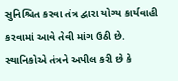સુનિશ્ચિત કરવા તંત્ર દ્વારા યોગ્ય કાર્યવાહી કરવામાં આવે તેવી માંગ ઉઠી છે.
સ્થાનિકોએ તંત્રને અપીલ કરી છે કે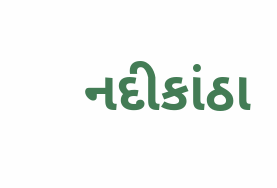નદીકાંઠા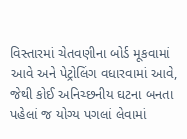વિસ્તારમાં ચેતવણીના બોર્ડ મૂકવામાં આવે અને પેટ્રોલિંગ વધારવામાં આવે, જેથી કોઈ અનિચ્છનીય ઘટના બનતા પહેલાં જ યોગ્ય પગલાં લેવામાં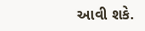આવી શકે.